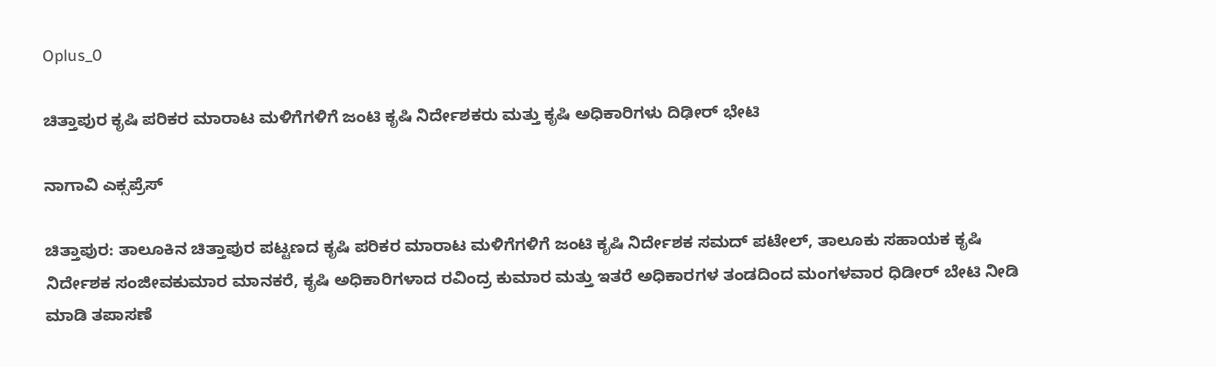Oplus_0

ಚಿತ್ತಾಪುರ ಕೃಷಿ ಪರಿಕರ ಮಾರಾಟ ಮಳಿಗೆಗಳಿಗೆ ಜಂಟಿ ಕೃಷಿ ನಿರ್ದೇಶಕರು ಮತ್ತು ಕೃಷಿ ಅಧಿಕಾರಿಗಳು ದಿಢೀರ್ ಭೇಟಿ

ನಾಗಾವಿ ಎಕ್ಸಪ್ರೆಸ್

ಚಿತ್ತಾಪುರ: ತಾಲೂಕಿನ ಚಿತ್ತಾಪುರ ಪಟ್ಟಣದ ಕೃಷಿ ಪರಿಕರ ಮಾರಾಟ ಮಳಿಗೆಗಳಿಗೆ ಜಂಟಿ ಕೃಷಿ ನಿರ್ದೇಶಕ ಸಮದ್ ಪಟೇಲ್, ತಾಲೂಕು ಸಹಾಯಕ ಕೃಷಿ ನಿರ್ದೇಶಕ ಸಂಜೀವಕುಮಾರ ಮಾನಕರೆ, ಕೃಷಿ ಅಧಿಕಾರಿಗಳಾದ ರವಿಂದ್ರ ಕುಮಾರ ಮತ್ತು ಇತರೆ ಅಧಿಕಾರಗಳ ತಂಡದಿಂದ ಮಂಗಳವಾರ ಧಿಡೀರ್ ಬೇಟಿ ನೀಡಿ ಮಾಡಿ ತಪಾಸಣೆ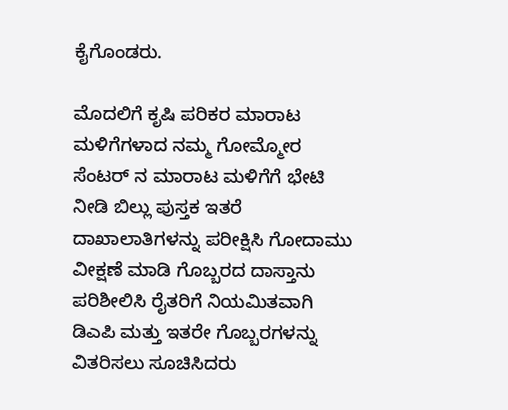ಕೈಗೊಂಡರು.

ಮೊದಲಿಗೆ ಕೃಷಿ ಪರಿಕರ ಮಾರಾಟ ಮಳಿಗೆಗಳಾದ ನಮ್ಮ ಗೋಮ್ಮೋರ ಸೆಂಟರ್ ನ ಮಾರಾಟ ಮಳಿಗೆಗೆ ಭೇಟಿ ನೀಡಿ ಬಿಲ್ಲು ಪುಸ್ತಕ ಇತರೆ ದಾಖಾಲಾತಿಗಳನ್ನು ಪರೀಕ್ಷಿಸಿ ಗೋದಾಮು ವೀಕ್ಷಣೆ ಮಾಡಿ ಗೊಬ್ಬರದ ದಾಸ್ತಾನು ಪರಿಶೀಲಿಸಿ ರೈತರಿಗೆ ನಿಯಮಿತವಾಗಿ ಡಿಎಪಿ ಮತ್ತು ಇತರೇ ಗೊಬ್ಬರಗಳನ್ನು ವಿತರಿಸಲು ಸೂಚಿಸಿದರು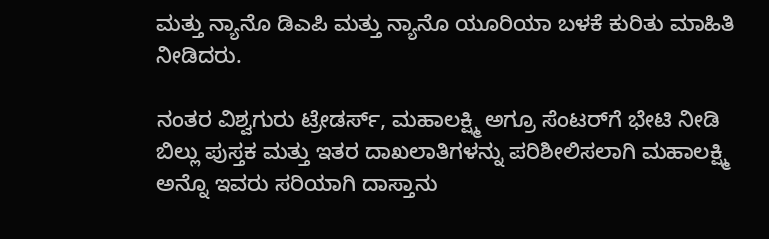ಮತ್ತು ನ್ಯಾನೊ ಡಿಎಪಿ ಮತ್ತು ನ್ಯಾನೊ ಯೂರಿಯಾ ಬಳಕೆ ಕುರಿತು ಮಾಹಿತಿ ನೀಡಿದರು.

ನಂತರ ವಿಶ್ವಗುರು ಟ್ರೇಡರ್ಸ್, ಮಹಾಲಕ್ಷ್ಮಿ ಅಗ್ರೂ ಸೆಂಟರ್‌ಗೆ ಭೇಟಿ ನೀಡಿ ಬಿಲ್ಲು ಪುಸ್ತಕ ಮತ್ತು ಇತರ ದಾಖಲಾತಿಗಳನ್ನು ಪರಿಶೀಲಿಸಲಾಗಿ ಮಹಾಲಕ್ಷ್ಮಿ ಅನ್ನೊ ಇವರು ಸರಿಯಾಗಿ ದಾಸ್ತಾನು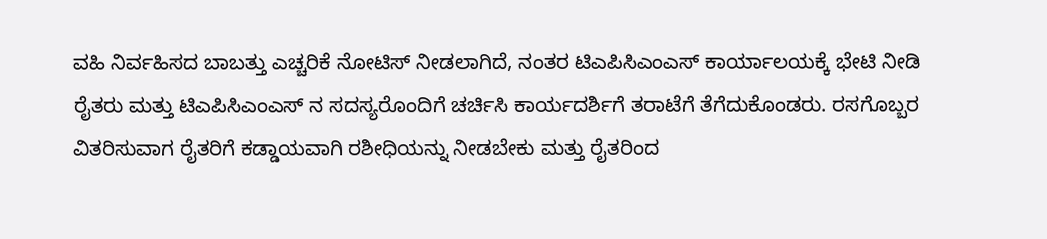ವಹಿ ನಿರ್ವಹಿಸದ ಬಾಬತ್ತು ಎಚ್ಚರಿಕೆ ನೋಟಿಸ್ ನೀಡಲಾಗಿದೆ, ನಂತರ ಟಿಎಪಿಸಿಎಂಎಸ್ ಕಾರ್ಯಾಲಯಕ್ಕೆ ಭೇಟಿ ನೀಡಿ ರೈತರು ಮತ್ತು ಟಿಎಪಿಸಿಎಂಎಸ್ ನ ಸದಸ್ಯರೊಂದಿಗೆ ಚರ್ಚಿಸಿ ಕಾರ್ಯದರ್ಶಿಗೆ ತರಾಟೆಗೆ ತೆಗೆದುಕೊಂಡರು. ರಸಗೊಬ್ಬರ ವಿತರಿಸುವಾಗ ರೈತರಿಗೆ ಕಡ್ಡಾಯವಾಗಿ ರಶೀಧಿಯನ್ನು ನೀಡಬೇಕು ಮತ್ತು ರೈತರಿಂದ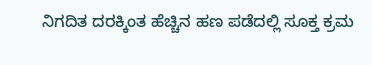ನಿಗದಿತ ದರಕ್ಕಿಂತ ಹೆಚ್ಚಿನ ಹಣ ಪಡೆದಲ್ಲಿ ಸೂಕ್ತ ಕ್ರಮ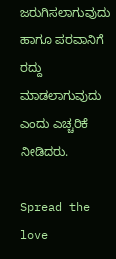ಜರುಗಿಸಲಾಗುವುದು ಹಾಗೂ ಪರವಾನಿಗೆ ರದ್ದು ಮಾಡಲಾಗುವುದು ಎಂದು ಎಚ್ಚರಿಕೆ ನೀಡಿದರು.

Spread the love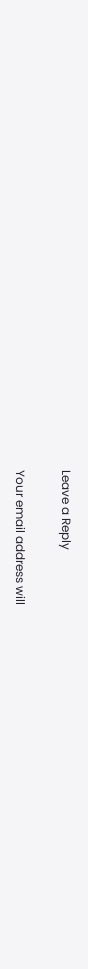Leave a Reply

Your email address will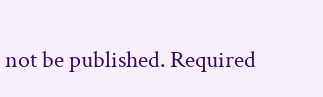not be published. Required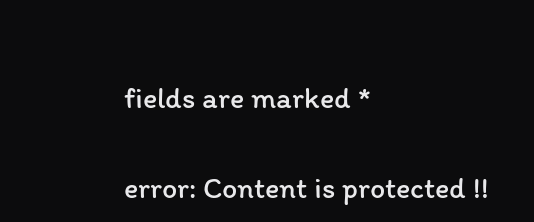fields are marked *

error: Content is protected !!